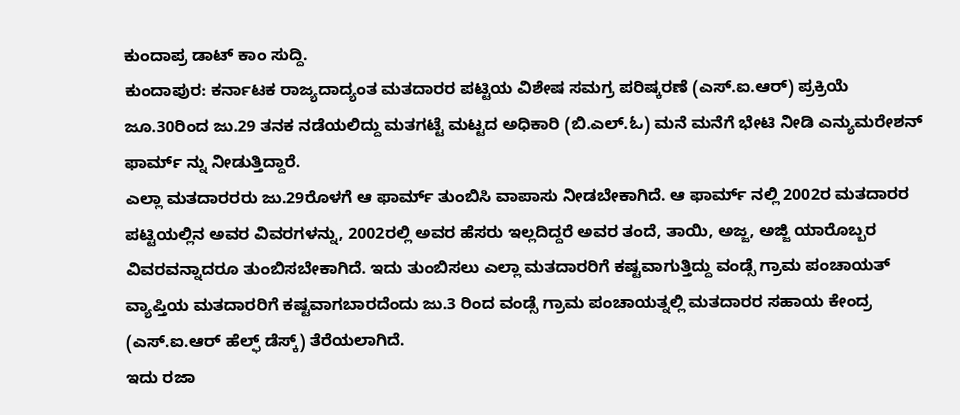ಕುಂದಾಪ್ರ ಡಾಟ್ ಕಾಂ ಸುದ್ದಿ.
ಕುಂದಾಪುರ: ಕರ್ನಾಟಕ ರಾಜ್ಯದಾದ್ಯಂತ ಮತದಾರರ ಪಟ್ಟಿಯ ವಿಶೇಷ ಸಮಗ್ರ ಪರಿಷ್ಕರಣೆ (ಎಸ್.ಐ.ಆರ್) ಪ್ರಕ್ರಿಯೆ ಜೂ.30ರಿಂದ ಜು.29 ತನಕ ನಡೆಯಲಿದ್ದು ಮತಗಟ್ಟೆ ಮಟ್ಟದ ಅಧಿಕಾರಿ (ಬಿ.ಎಲ್.ಓ) ಮನೆ ಮನೆಗೆ ಭೇಟಿ ನೀಡಿ ಎನ್ಯುಮರೇಶನ್ ಫಾರ್ಮ್ ನ್ನು ನೀಡುತ್ತಿದ್ದಾರೆ.
ಎಲ್ಲಾ ಮತದಾರರರು ಜು.29ರೊಳಗೆ ಆ ಫಾರ್ಮ್ ತುಂಬಿಸಿ ವಾಪಾಸು ನೀಡಬೇಕಾಗಿದೆ. ಆ ಫಾರ್ಮ್ ನಲ್ಲಿ 2002ರ ಮತದಾರರ ಪಟ್ಟಿಯಲ್ಲಿನ ಅವರ ವಿವರಗಳನ್ನು, 2002ರಲ್ಲಿ ಅವರ ಹೆಸರು ಇಲ್ಲದಿದ್ದರೆ ಅವರ ತಂದೆ, ತಾಯಿ, ಅಜ್ಜ, ಅಜ್ಜಿ ಯಾರೊಬ್ಬರ ವಿವರವನ್ನಾದರೂ ತುಂಬಿಸಬೇಕಾಗಿದೆ. ಇದು ತುಂಬಿಸಲು ಎಲ್ಲಾ ಮತದಾರರಿಗೆ ಕಷ್ಟವಾಗುತ್ತಿದ್ದು ವಂಡ್ಸೆ ಗ್ರಾಮ ಪಂಚಾಯತ್ ವ್ಯಾಪ್ತಿಯ ಮತದಾರರಿಗೆ ಕಷ್ಟವಾಗಬಾರದೆಂದು ಜು.3 ರಿಂದ ವಂಡ್ಸೆ ಗ್ರಾಮ ಪಂಚಾಯತ್ನಲ್ಲಿ ಮತದಾರರ ಸಹಾಯ ಕೇಂದ್ರ (ಎಸ್.ಐ.ಆರ್ ಹೆಲ್ಫ್ ಡೆಸ್ಕ್) ತೆರೆಯಲಾಗಿದೆ.
ಇದು ರಜಾ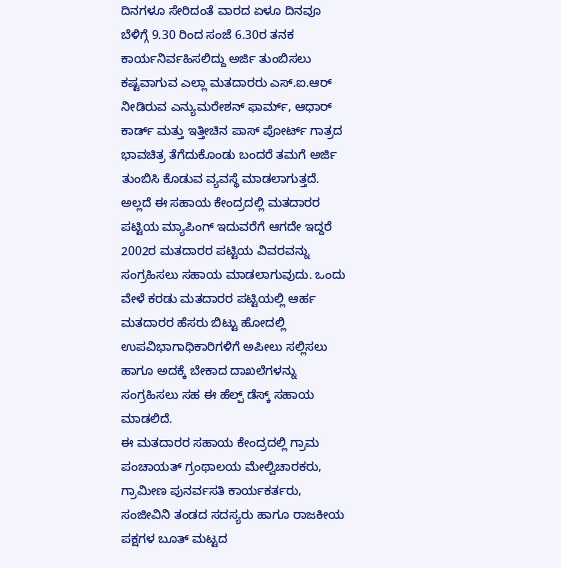ದಿನಗಳೂ ಸೇರಿದಂತೆ ವಾರದ ಏಳೂ ದಿನವೂ ಬೆಳಿಗ್ಗೆ 9.30 ರಿಂದ ಸಂಜೆ 6.30ರ ತನಕ ಕಾರ್ಯನಿರ್ವಹಿಸಲಿದ್ದು ಅರ್ಜಿ ತುಂಬಿಸಲು ಕಷ್ಟವಾಗುವ ಎಲ್ಲಾ ಮತದಾರರು ಎಸ್.ಐ.ಆರ್ ನೀಡಿರುವ ಎನ್ಯುಮರೇಶನ್ ಫಾರ್ಮ್, ಆಧಾರ್ ಕಾರ್ಡ್ ಮತ್ತು ಇತ್ತೀಚಿನ ಪಾಸ್ ಪೋರ್ಟ್ ಗಾತ್ರದ ಭಾವಚಿತ್ರ ತೆಗೆದುಕೊಂಡು ಬಂದರೆ ತಮಗೆ ಅರ್ಜಿ ತುಂಬಿಸಿ ಕೊಡುವ ವ್ಯವಸ್ಥೆ ಮಾಡಲಾಗುತ್ತದೆ.
ಅಲ್ಲದೆ ಈ ಸಹಾಯ ಕೇಂದ್ರದಲ್ಲಿ ಮತದಾರರ ಪಟ್ಟಿಯ ಮ್ಯಾಪಿಂಗ್ ಇದುವರೆಗೆ ಆಗದೇ ಇದ್ದರೆ 2002ರ ಮತದಾರರ ಪಟ್ಟಿಯ ವಿವರವನ್ನು ಸಂಗ್ರಹಿಸಲು ಸಹಾಯ ಮಾಡಲಾಗುವುದು. ಒಂದು ವೇಳೆ ಕರಡು ಮತದಾರರ ಪಟ್ಟಿಯಲ್ಲಿ ಆರ್ಹ ಮತದಾರರ ಹೆಸರು ಬಿಟ್ಟು ಹೋದಲ್ಲಿ ಉಪವಿಭಾಗಾಧಿಕಾರಿಗಳಿಗೆ ಅಪೀಲು ಸಲ್ಲಿಸಲು ಹಾಗೂ ಅದಕ್ಕೆ ಬೇಕಾದ ದಾಖಲೆಗಳನ್ನು ಸಂಗ್ರಹಿಸಲು ಸಹ ಈ ಹೆಲ್ಪ್ ಡೆಸ್ಕ್ ಸಹಾಯ ಮಾಡಲಿದೆ.
ಈ ಮತದಾರರ ಸಹಾಯ ಕೇಂದ್ರದಲ್ಲಿ ಗ್ರಾಮ ಪಂಚಾಯತ್ ಗ್ರಂಥಾಲಯ ಮೇಲ್ವಿಚಾರಕರು, ಗ್ರಾಮೀಣ ಪುನರ್ವಸತಿ ಕಾರ್ಯಕರ್ತರು, ಸಂಜೀವಿನಿ ತಂಡದ ಸದಸ್ಯರು ಹಾಗೂ ರಾಜಕೀಯ ಪಕ್ಷಗಳ ಬೂತ್ ಮಟ್ಟದ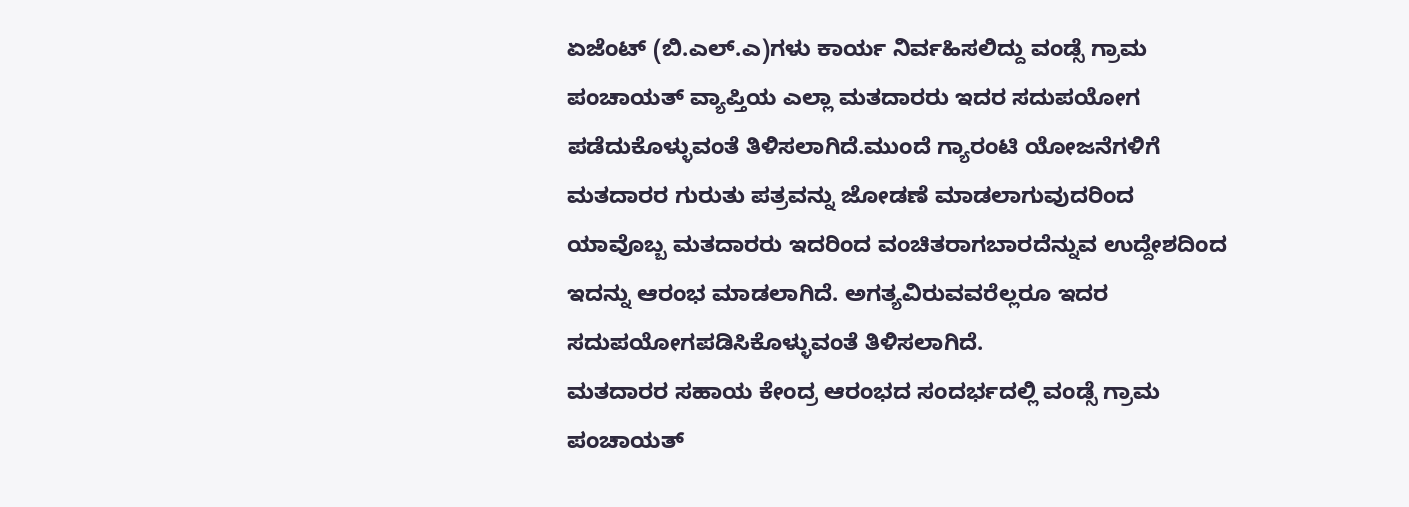ಏಜೆಂಟ್ (ಬಿ.ಎಲ್.ಎ)ಗಳು ಕಾರ್ಯ ನಿರ್ವಹಿಸಲಿದ್ದು ವಂಡ್ಸೆ ಗ್ರಾಮ ಪಂಚಾಯತ್ ವ್ಯಾಪ್ತಿಯ ಎಲ್ಲಾ ಮತದಾರರು ಇದರ ಸದುಪಯೋಗ ಪಡೆದುಕೊಳ್ಳುವಂತೆ ತಿಳಿಸಲಾಗಿದೆ.ಮುಂದೆ ಗ್ಯಾರಂಟಿ ಯೋಜನೆಗಳಿಗೆ ಮತದಾರರ ಗುರುತು ಪತ್ರವನ್ನು ಜೋಡಣೆ ಮಾಡಲಾಗುವುದರಿಂದ ಯಾವೊಬ್ಬ ಮತದಾರರು ಇದರಿಂದ ವಂಚಿತರಾಗಬಾರದೆನ್ನುವ ಉದ್ದೇಶದಿಂದ ಇದನ್ನು ಆರಂಭ ಮಾಡಲಾಗಿದೆ. ಅಗತ್ಯವಿರುವವರೆಲ್ಲರೂ ಇದರ ಸದುಪಯೋಗಪಡಿಸಿಕೊಳ್ಳುವಂತೆ ತಿಳಿಸಲಾಗಿದೆ.
ಮತದಾರರ ಸಹಾಯ ಕೇಂದ್ರ ಆರಂಭದ ಸಂದರ್ಭದಲ್ಲಿ ವಂಡ್ಸೆ ಗ್ರಾಮ ಪಂಚಾಯತ್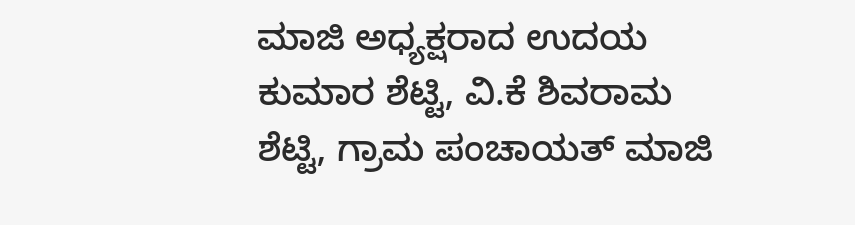ಮಾಜಿ ಅಧ್ಯಕ್ಷರಾದ ಉದಯ ಕುಮಾರ ಶೆಟ್ಟಿ, ವಿ.ಕೆ ಶಿವರಾಮ ಶೆಟ್ಟಿ, ಗ್ರಾಮ ಪಂಚಾಯತ್ ಮಾಜಿ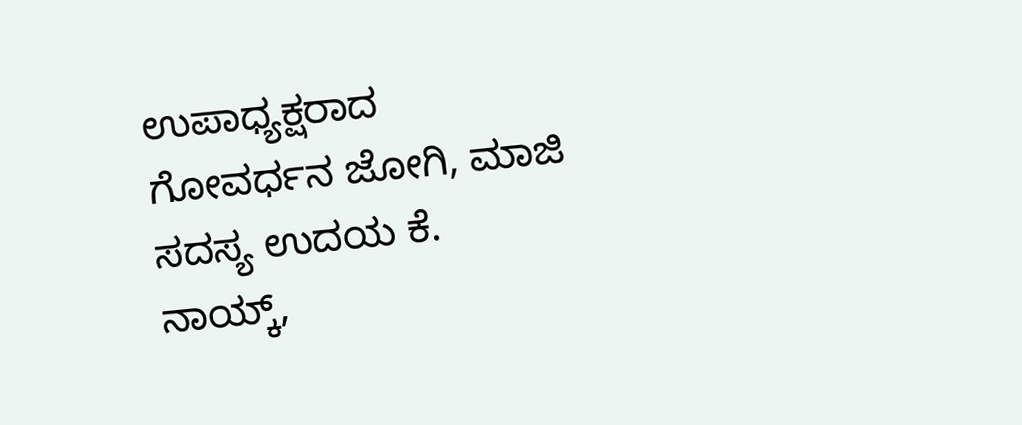ಉಪಾಧ್ಯಕ್ಷರಾದ ಗೋವರ್ಧನ ಜೋಗಿ, ಮಾಜಿ ಸದಸ್ಯ ಉದಯ ಕೆ. ನಾಯ್ಕ್,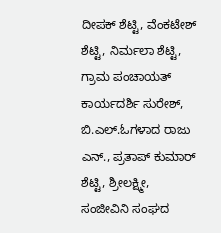ದೀಪಕ್ ಶೆಟ್ಟಿ, ವೆಂಕಟೇಶ್ ಶೆಟ್ಟಿ, ನಿರ್ಮಲಾ ಶೆಟ್ಟಿ, ಗ್ರಾಮ ಪಂಚಾಯತ್ ಕಾರ್ಯದರ್ಶಿ ಸುರೇಶ್, ಬಿ.ಎಲ್.ಓಗಳಾದ ರಾಜು ಎನ್., ಪ್ರತಾಪ್ ಕುಮಾರ್ ಶೆಟ್ಟಿ, ಶ್ರೀಲಕ್ಷ್ಮೀ, ಸಂಜೀವಿನಿ ಸಂಘದ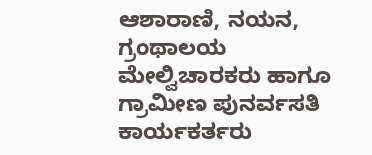ಆಶಾರಾಣಿ, ನಯನ, ಗ್ರಂಥಾಲಯ ಮೇಲ್ವಿಚಾರಕರು ಹಾಗೂ ಗ್ರಾಮೀಣ ಪುನರ್ವಸತಿ ಕಾರ್ಯಕರ್ತರು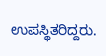ಉಪಸ್ಥಿತರಿದ್ದರು.